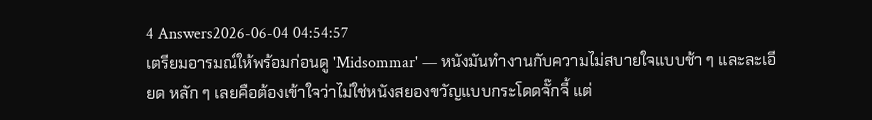4 Answers2026-06-04 04:54:57
เตรียมอารมณ์ให้พร้อมก่อนดู 'Midsommar' — หนังมันทำงานกับความไม่สบายใจแบบช้า ๆ และละเอียด หลัก ๆ เลยคือต้องเข้าใจว่าไม่ใช่หนังสยองขวัญแบบกระโดดจั๊กจี้ แต่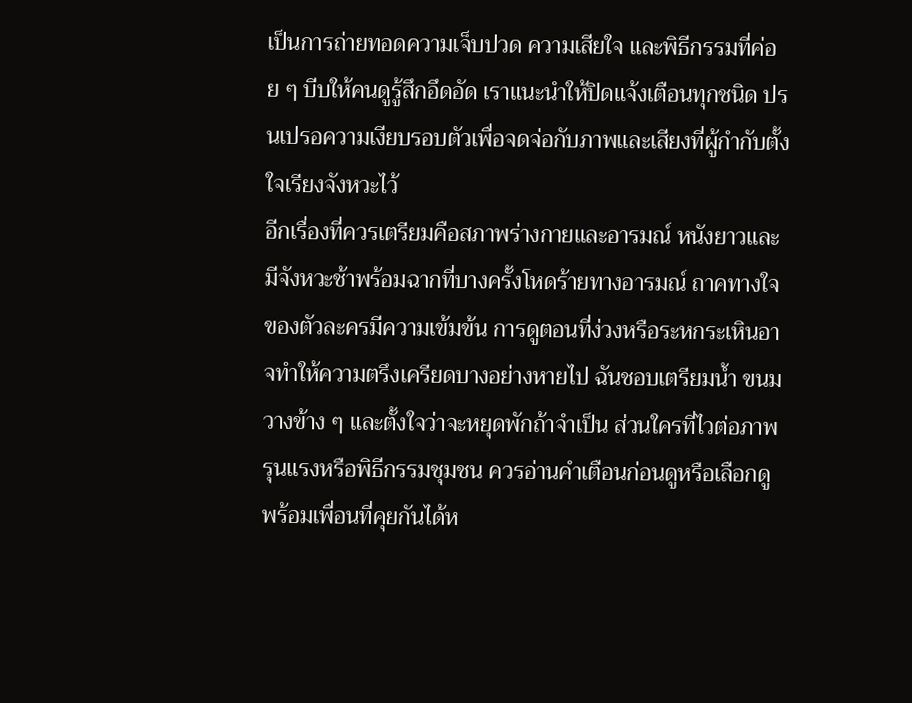เป็นการถ่ายทอดความเจ็บปวด ความเสียใจ และพิธีกรรมที่ค่อย ๆ บีบให้คนดูรู้สึกอึดอัด เราแนะนำให้ปิดแจ้งเตือนทุกชนิด ปรนเปรอความเงียบรอบตัวเพื่อจดจ่อกับภาพและเสียงที่ผู้กำกับตั้งใจเรียงจังหวะไว้
อีกเรื่องที่ควรเตรียมคือสภาพร่างกายและอารมณ์ หนังยาวและมีจังหวะช้าพร้อมฉากที่บางครั้งโหดร้ายทางอารมณ์ ถาคทางใจของตัวละครมีความเข้มข้น การดูตอนที่ง่วงหรือระหกระเหินอาจทำให้ความตรึงเครียดบางอย่างหายไป ฉันชอบเตรียมน้ำ ขนมวางข้าง ๆ และตั้งใจว่าจะหยุดพักถ้าจำเป็น ส่วนใครที่ไวต่อภาพรุนแรงหรือพิธีกรรมชุมชน ควรอ่านคำเตือนก่อนดูหรือเลือกดูพร้อมเพื่อนที่คุยกันได้ห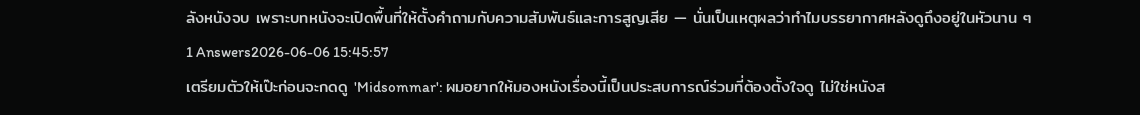ลังหนังจบ เพราะบทหนังจะเปิดพื้นที่ให้ตั้งคำถามกับความสัมพันธ์และการสูญเสีย — นั่นเป็นเหตุผลว่าทำไมบรรยากาศหลังดูถึงอยู่ในหัวนาน ๆ
1 Answers2026-06-06 15:45:57
เตรียมตัวให้เป๊ะก่อนจะกดดู 'Midsommar': ผมอยากให้มองหนังเรื่องนี้เป็นประสบการณ์ร่วมที่ต้องตั้งใจดู ไม่ใช่หนังส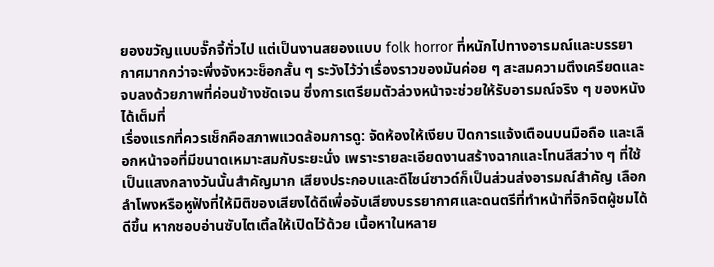ยองขวัญแบบจั๊กจี้ทั่วไป แต่เป็นงานสยองแบบ folk horror ที่หนักไปทางอารมณ์และบรรยากาศมากกว่าจะพึ่งจังหวะช็อกสั้น ๆ ระวังไว้ว่าเรื่องราวของมันค่อย ๆ สะสมความตึงเครียดและจบลงด้วยภาพที่ค่อนข้างชัดเจน ซึ่งการเตรียมตัวล่วงหน้าจะช่วยให้รับอารมณ์จริง ๆ ของหนังได้เต็มที่
เรื่องแรกที่ควรเช็กคือสภาพแวดล้อมการดู: จัดห้องให้เงียบ ปิดการแจ้งเตือนบนมือถือ และเลือกหน้าจอที่มีขนาดเหมาะสมกับระยะนั่ง เพราะรายละเอียดงานสร้างฉากและโทนสีสว่าง ๆ ที่ใช้เป็นแสงกลางวันนั้นสำคัญมาก เสียงประกอบและดีไซน์ซาวด์ก็เป็นส่วนส่งอารมณ์สำคัญ เลือกลำโพงหรือหูฟังที่ให้มิติของเสียงได้ดีเพื่อจับเสียงบรรยากาศและดนตรีที่ทำหน้าที่จิกจิตผู้ชมได้ดีขึ้น หากชอบอ่านซับไตเติ้ลให้เปิดไว้ด้วย เนื้อหาในหลาย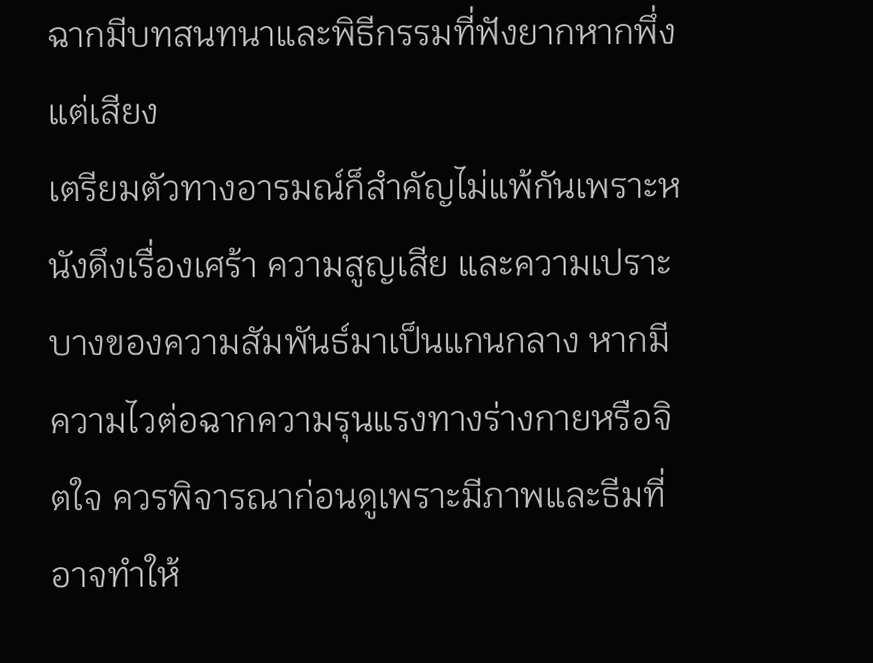ฉากมีบทสนทนาและพิธีกรรมที่ฟังยากหากพึ่งแต่เสียง
เตรียมตัวทางอารมณ์ก็สำคัญไม่แพ้กันเพราะหนังดึงเรื่องเศร้า ความสูญเสีย และความเปราะบางของความสัมพันธ์มาเป็นแกนกลาง หากมีความไวต่อฉากความรุนแรงทางร่างกายหรือจิตใจ ควรพิจารณาก่อนดูเพราะมีภาพและธีมที่อาจทำให้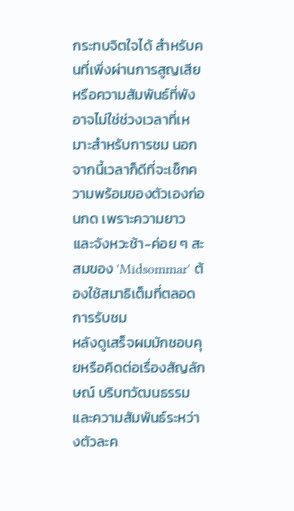กระทบจิตใจได้ สำหรับคนที่เพิ่งผ่านการสูญเสียหรือความสัมพันธ์ที่พัง อาจไม่ใช่ช่วงเวลาที่เหมาะสำหรับการชม นอกจากนี้เวลาก็ดีที่จะเช็กความพร้อมของตัวเองก่อนกด เพราะความยาวและจังหวะช้า-ค่อย ๆ สะสมของ 'Midsommar' ต้องใช้สมาธิเต็มที่ตลอดการรับชม
หลังดูเสร็จผมมักชอบคุยหรือคิดต่อเรื่องสัญลักษณ์ บริบทวัฒนธรรม และความสัมพันธ์ระหว่างตัวละค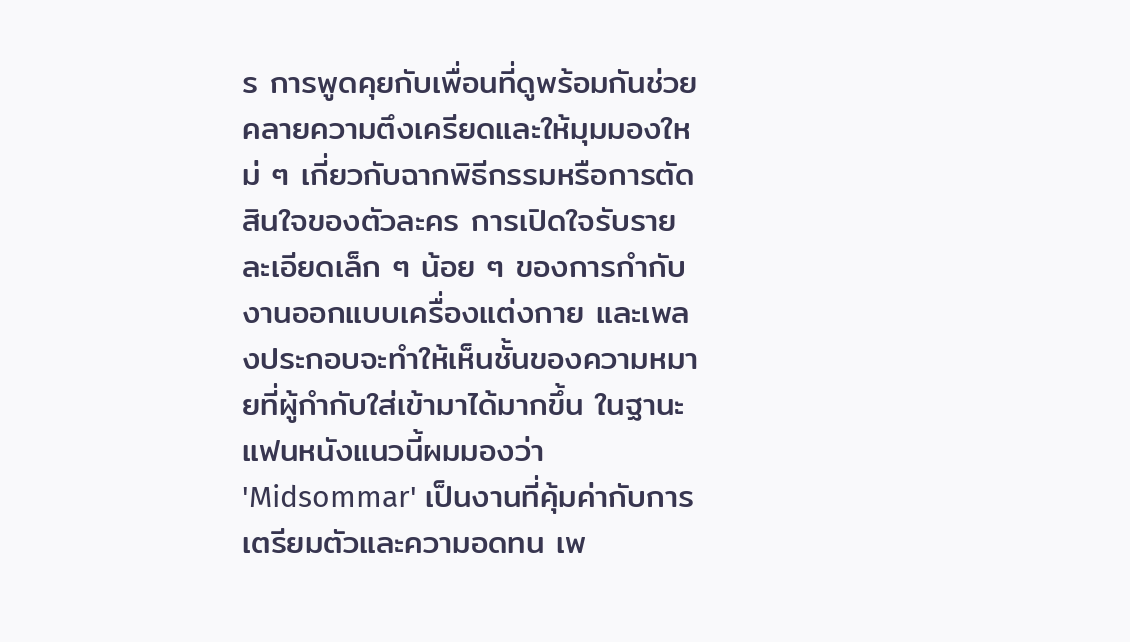ร การพูดคุยกับเพื่อนที่ดูพร้อมกันช่วยคลายความตึงเครียดและให้มุมมองใหม่ ๆ เกี่ยวกับฉากพิธีกรรมหรือการตัดสินใจของตัวละคร การเปิดใจรับรายละเอียดเล็ก ๆ น้อย ๆ ของการกำกับ งานออกแบบเครื่องแต่งกาย และเพลงประกอบจะทำให้เห็นชั้นของความหมายที่ผู้กำกับใส่เข้ามาได้มากขึ้น ในฐานะแฟนหนังแนวนี้ผมมองว่า 'Midsommar' เป็นงานที่คุ้มค่ากับการเตรียมตัวและความอดทน เพ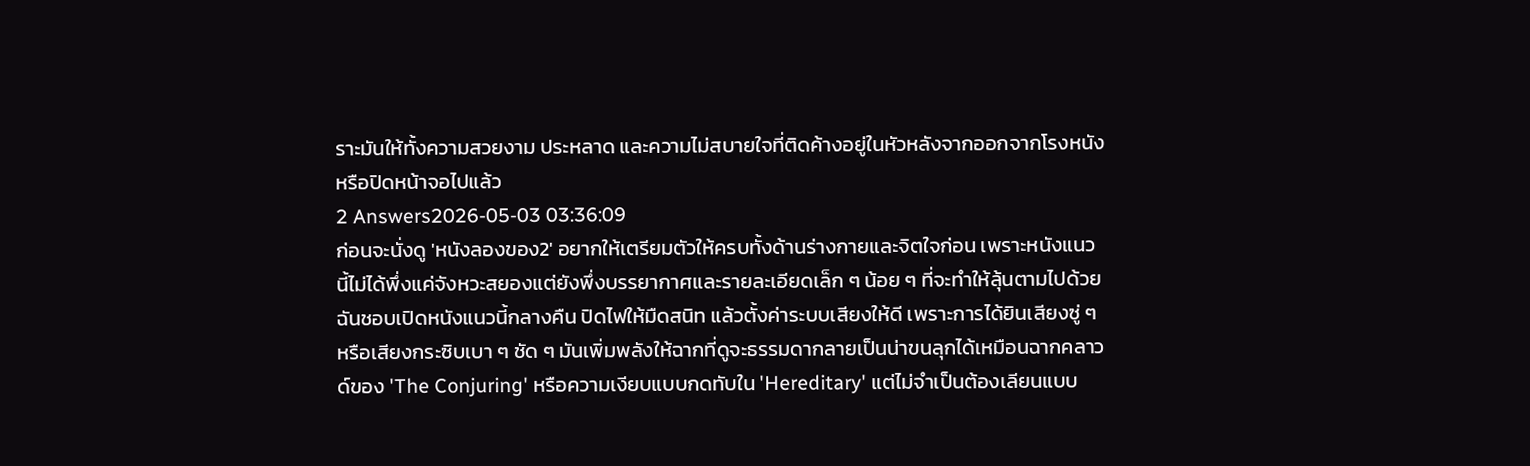ราะมันให้ทั้งความสวยงาม ประหลาด และความไม่สบายใจที่ติดค้างอยู่ในหัวหลังจากออกจากโรงหนังหรือปิดหน้าจอไปแล้ว
2 Answers2026-05-03 03:36:09
ก่อนจะนั่งดู 'หนังลองของ2' อยากให้เตรียมตัวให้ครบทั้งด้านร่างกายและจิตใจก่อน เพราะหนังแนวนี้ไม่ได้พึ่งแค่จังหวะสยองแต่ยังพึ่งบรรยากาศและรายละเอียดเล็ก ๆ น้อย ๆ ที่จะทำให้ลุ้นตามไปด้วย ฉันชอบเปิดหนังแนวนี้กลางคืน ปิดไฟให้มืดสนิท แล้วตั้งค่าระบบเสียงให้ดี เพราะการได้ยินเสียงซู่ ๆ หรือเสียงกระซิบเบา ๆ ชัด ๆ มันเพิ่มพลังให้ฉากที่ดูจะธรรมดากลายเป็นน่าขนลุกได้เหมือนฉากคลาวด์ของ 'The Conjuring' หรือความเงียบแบบกดทับใน 'Hereditary' แต่ไม่จำเป็นต้องเลียนแบบ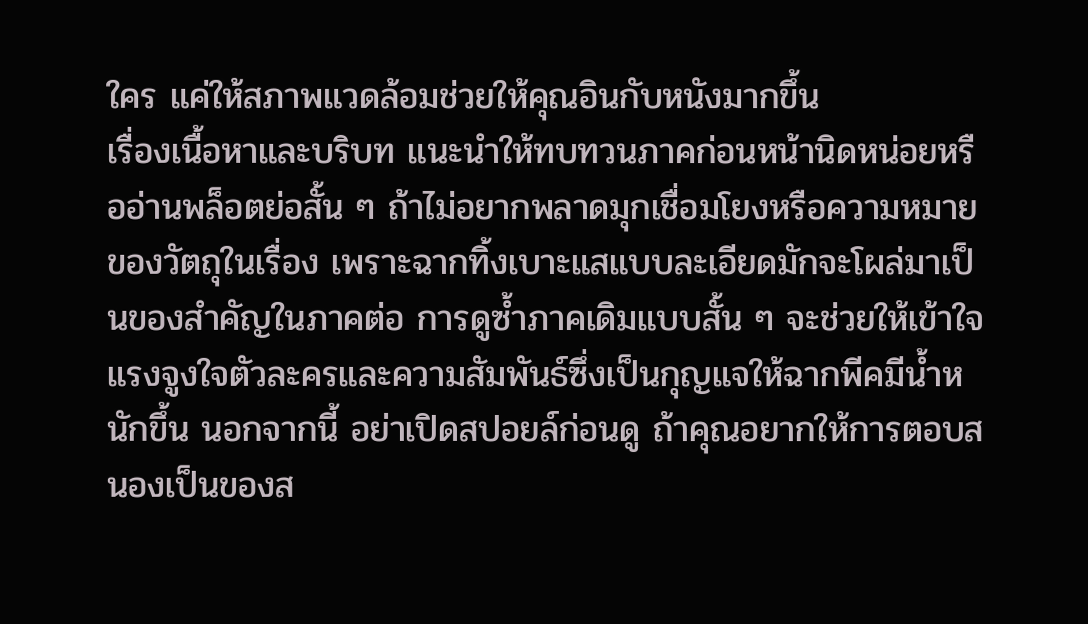ใคร แค่ให้สภาพแวดล้อมช่วยให้คุณอินกับหนังมากขึ้น
เรื่องเนื้อหาและบริบท แนะนำให้ทบทวนภาคก่อนหน้านิดหน่อยหรืออ่านพล็อตย่อสั้น ๆ ถ้าไม่อยากพลาดมุกเชื่อมโยงหรือความหมายของวัตถุในเรื่อง เพราะฉากทิ้งเบาะแสแบบละเอียดมักจะโผล่มาเป็นของสำคัญในภาคต่อ การดูซ้ำภาคเดิมแบบสั้น ๆ จะช่วยให้เข้าใจแรงจูงใจตัวละครและความสัมพันธ์ซึ่งเป็นกุญแจให้ฉากพีคมีน้ำหนักขึ้น นอกจากนี้ อย่าเปิดสปอยล์ก่อนดู ถ้าคุณอยากให้การตอบสนองเป็นของส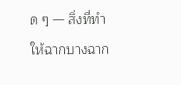ด ๆ — สิ่งที่ทำให้ฉากบางฉาก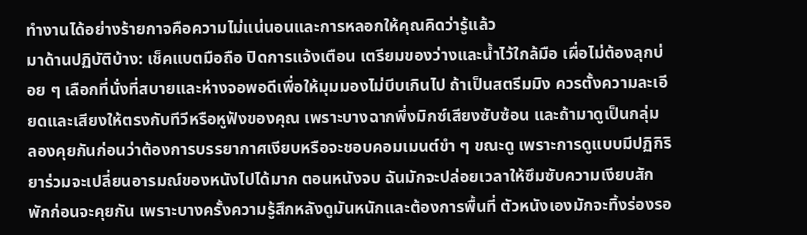ทำงานได้อย่างร้ายกาจคือความไม่แน่นอนและการหลอกให้คุณคิดว่ารู้แล้ว
มาด้านปฏิบัติบ้าง: เช็คแบตมือถือ ปิดการแจ้งเตือน เตรียมของว่างและน้ำไว้ใกล้มือ เผื่อไม่ต้องลุกบ่อย ๆ เลือกที่นั่งที่สบายและห่างจอพอดีเพื่อให้มุมมองไม่บีบเกินไป ถ้าเป็นสตรีมมิง ควรตั้งความละเอียดและเสียงให้ตรงกับทีวีหรือหูฟังของคุณ เพราะบางฉากพึ่งมิกซ์เสียงซับซ้อน และถ้ามาดูเป็นกลุ่ม ลองคุยกันก่อนว่าต้องการบรรยากาศเงียบหรือจะชอบคอมเมนต์ขำ ๆ ขณะดู เพราะการดูแบบมีปฏิกิริยาร่วมจะเปลี่ยนอารมณ์ของหนังไปได้มาก ตอนหนังจบ ฉันมักจะปล่อยเวลาให้ซึมซับความเงียบสักพักก่อนจะคุยกัน เพราะบางครั้งความรู้สึกหลังดูมันหนักและต้องการพื้นที่ ตัวหนังเองมักจะทิ้งร่องรอ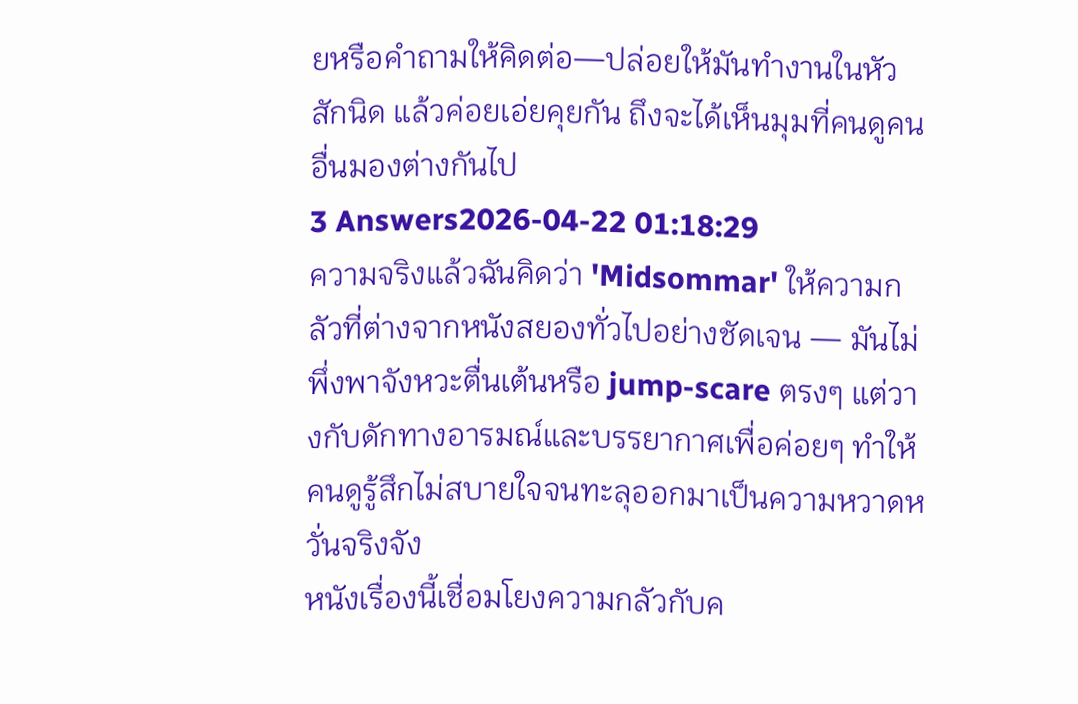ยหรือคำถามให้คิดต่อ—ปล่อยให้มันทำงานในหัวสักนิด แล้วค่อยเอ่ยคุยกัน ถึงจะได้เห็นมุมที่คนดูคนอื่นมองต่างกันไป
3 Answers2026-04-22 01:18:29
ความจริงแล้วฉันคิดว่า 'Midsommar' ให้ความกลัวที่ต่างจากหนังสยองทั่วไปอย่างชัดเจน — มันไม่พึ่งพาจังหวะตื่นเต้นหรือ jump-scare ตรงๆ แต่วางกับดักทางอารมณ์และบรรยากาศเพื่อค่อยๆ ทำให้คนดูรู้สึกไม่สบายใจจนทะลุออกมาเป็นความหวาดหวั่นจริงจัง
หนังเรื่องนี้เชื่อมโยงความกลัวกับค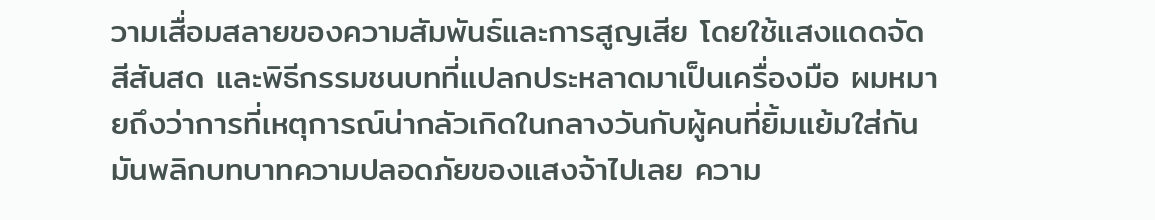วามเสื่อมสลายของความสัมพันธ์และการสูญเสีย โดยใช้แสงแดดจัด สีสันสด และพิธีกรรมชนบทที่แปลกประหลาดมาเป็นเครื่องมือ ผมหมายถึงว่าการที่เหตุการณ์น่ากลัวเกิดในกลางวันกับผู้คนที่ยิ้มแย้มใส่กัน มันพลิกบทบาทความปลอดภัยของแสงจ้าไปเลย ความ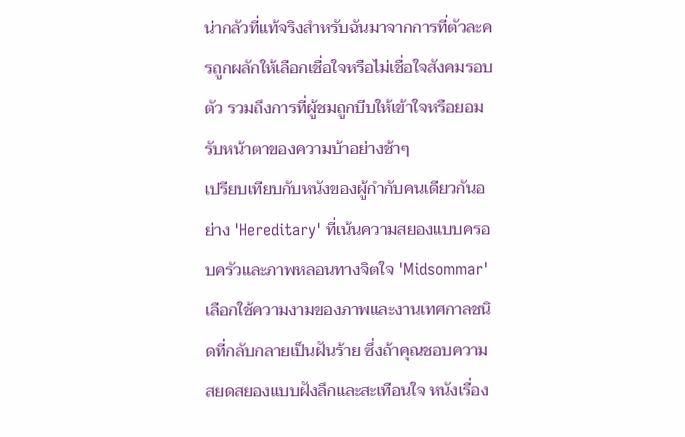น่ากลัวที่แท้จริงสำหรับฉันมาจากการที่ตัวละครถูกผลักให้เลือกเชื่อใจหรือไม่เชื่อใจสังคมรอบตัว รวมถึงการที่ผู้ชมถูกบีบให้เข้าใจหรือยอมรับหน้าตาของความบ้าอย่างช้าๆ
เปรียบเทียบกับหนังของผู้กำกับคนเดียวกันอย่าง 'Hereditary' ที่เน้นความสยองแบบครอบครัวและภาพหลอนทางจิตใจ 'Midsommar' เลือกใช้ความงามของภาพและงานเทศกาลชนิดที่กลับกลายเป็นฝันร้าย ซึ่งถ้าคุณชอบความสยดสยองแบบฝังลึกและสะเทือนใจ หนังเรื่อง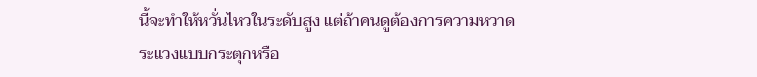นี้จะทำให้หวั่นไหวในระดับสูง แต่ถ้าคนดูต้องการความหวาดระแวงแบบกระตุกหรือ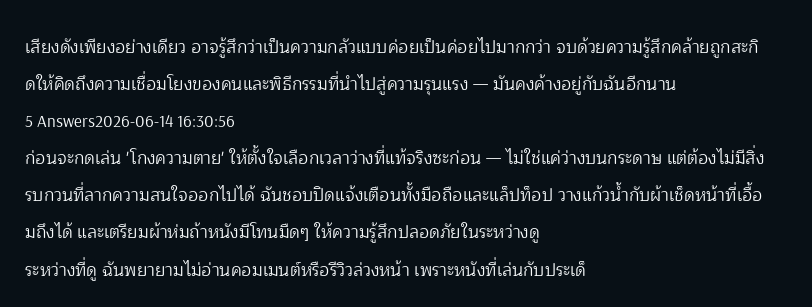เสียงดังเพียงอย่างเดียว อาจรู้สึกว่าเป็นความกลัวแบบค่อยเป็นค่อยไปมากกว่า จบด้วยความรู้สึกคล้ายถูกสะกิดให้คิดถึงความเชื่อมโยงของคนและพิธีกรรมที่นำไปสู่ความรุนแรง — มันคงค้างอยู่กับฉันอีกนาน
5 Answers2026-06-14 16:30:56
ก่อนจะกดเล่น 'โกงความตาย' ให้ตั้งใจเลือกเวลาว่างที่แท้จริงซะก่อน — ไม่ใช่แค่ว่างบนกระดาษ แต่ต้องไม่มีสิ่งรบกวนที่ลากความสนใจออกไปได้ ฉันชอบปิดแจ้งเตือนทั้งมือถือและแล็ปท็อป วางแก้วน้ำกับผ้าเช็ดหน้าที่เอื้อมถึงได้ และเตรียมผ้าห่มถ้าหนังมีโทนมืดๆ ให้ความรู้สึกปลอดภัยในระหว่างดู
ระหว่างที่ดู ฉันพยายามไม่อ่านคอมเมนต์หรือรีวิวล่วงหน้า เพราะหนังที่เล่นกับประเด็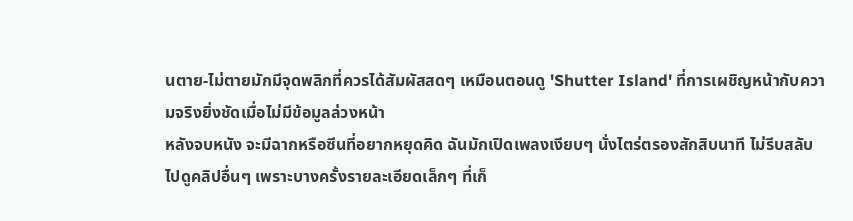นตาย-ไม่ตายมักมีจุดพลิกที่ควรได้สัมผัสสดๆ เหมือนตอนดู 'Shutter Island' ที่การเผชิญหน้ากับความจริงยิ่งชัดเมื่อไม่มีข้อมูลล่วงหน้า
หลังจบหนัง จะมีฉากหรือซีนที่อยากหยุดคิด ฉันมักเปิดเพลงเงียบๆ นั่งไตร่ตรองสักสิบนาที ไม่รีบสลับไปดูคลิปอื่นๆ เพราะบางครั้งรายละเอียดเล็กๆ ที่เก็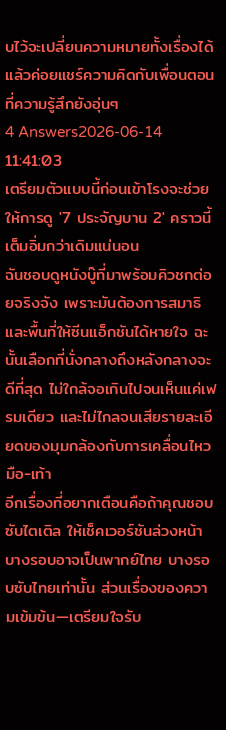บไว้จะเปลี่ยนความหมายทั้งเรื่องได้ แล้วค่อยแชร์ความคิดกับเพื่อนตอนที่ความรู้สึกยังอุ่นๆ
4 Answers2026-06-14 11:41:03
เตรียมตัวแบบนี้ก่อนเข้าโรงจะช่วยให้การดู '7 ประจัญบาน 2' คราวนี้เต็มอิ่มกว่าเดิมแน่นอน
ฉันชอบดูหนังบู๊ที่มาพร้อมคิวชกต่อยจริงจัง เพราะมันต้องการสมาธิและพื้นที่ให้ซีนแอ็กชันได้หายใจ ฉะนั้นเลือกที่นั่งกลางถึงหลังกลางจะดีที่สุด ไม่ใกล้จอเกินไปจนเห็นแค่เฟรมเดียว และไม่ไกลจนเสียรายละเอียดของมุมกล้องกับการเคลื่อนไหวมือ-เท้า
อีกเรื่องที่อยากเตือนคือถ้าคุณชอบซับไตเติล ให้เช็คเวอร์ชันล่วงหน้า บางรอบอาจเป็นพากย์ไทย บางรอบซับไทยเท่านั้น ส่วนเรื่องของความเข้มข้น—เตรียมใจรับ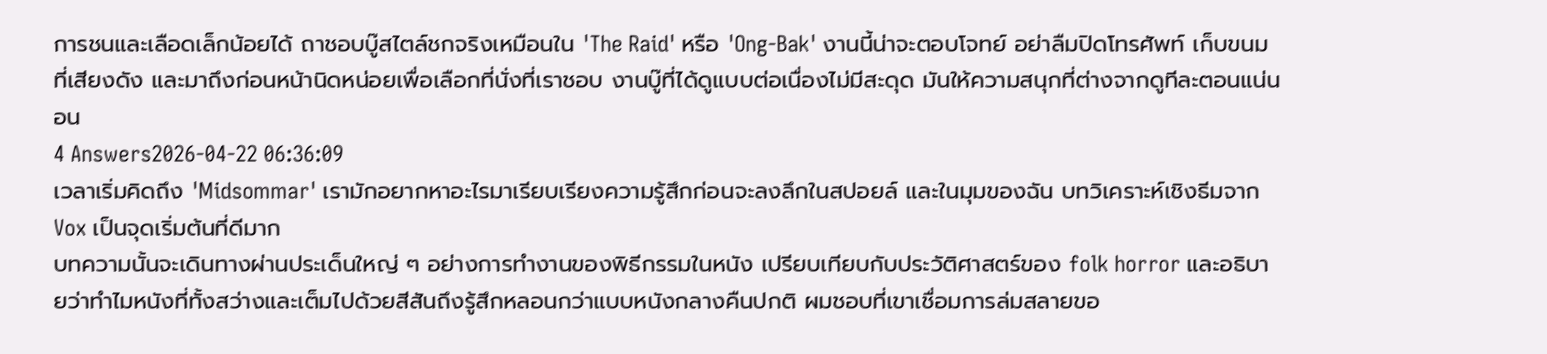การชนและเลือดเล็กน้อยได้ ถาชอบบู๊สไตล์ชกจริงเหมือนใน 'The Raid' หรือ 'Ong-Bak' งานนี้น่าจะตอบโจทย์ อย่าลืมปิดโทรศัพท์ เก็บขนมที่เสียงดัง และมาถึงก่อนหน้านิดหน่อยเพื่อเลือกที่นั่งที่เราชอบ งานบู๊ที่ได้ดูแบบต่อเนื่องไม่มีสะดุด มันให้ความสนุกที่ต่างจากดูทีละตอนแน่นอน
4 Answers2026-04-22 06:36:09
เวลาเริ่มคิดถึง 'Midsommar' เรามักอยากหาอะไรมาเรียบเรียงความรู้สึกก่อนจะลงลึกในสปอยล์ และในมุมของฉัน บทวิเคราะห์เชิงธีมจาก Vox เป็นจุดเริ่มต้นที่ดีมาก
บทความนั้นจะเดินทางผ่านประเด็นใหญ่ ๆ อย่างการทำงานของพิธีกรรมในหนัง เปรียบเทียบกับประวัติศาสตร์ของ folk horror และอธิบายว่าทำไมหนังที่ทั้งสว่างและเต็มไปด้วยสีสันถึงรู้สึกหลอนกว่าแบบหนังกลางคืนปกติ ผมชอบที่เขาเชื่อมการล่มสลายขอ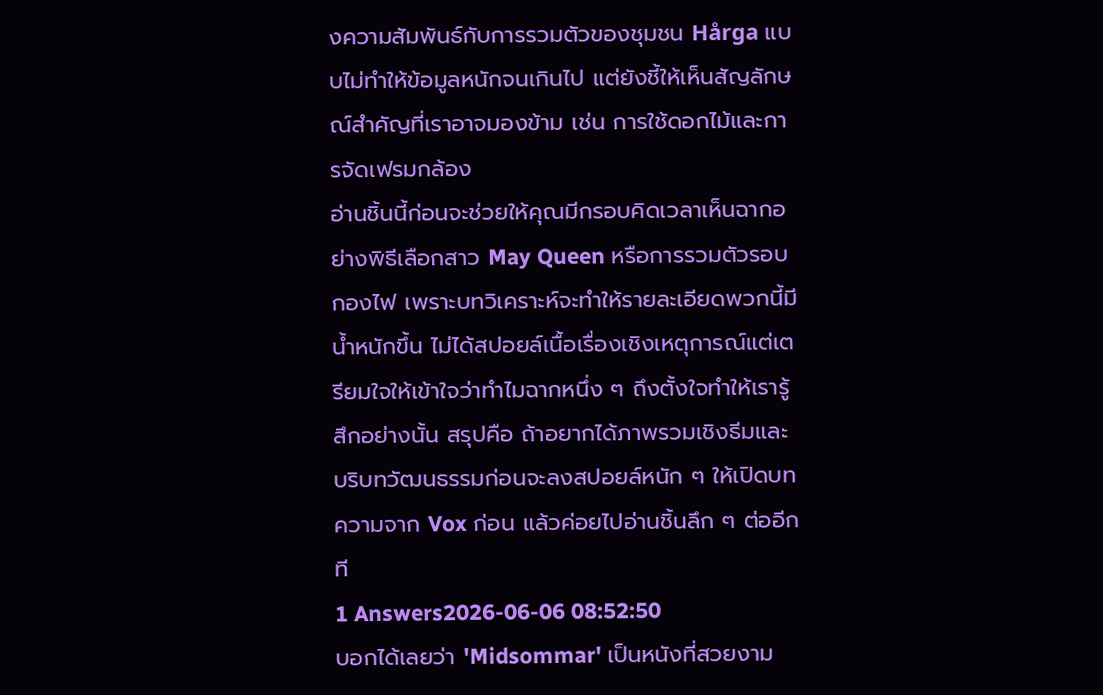งความสัมพันธ์กับการรวมตัวของชุมชน Hårga แบบไม่ทำให้ข้อมูลหนักจนเกินไป แต่ยังชี้ให้เห็นสัญลักษณ์สำคัญที่เราอาจมองข้าม เช่น การใช้ดอกไม้และการจัดเฟรมกล้อง
อ่านชิ้นนี้ก่อนจะช่วยให้คุณมีกรอบคิดเวลาเห็นฉากอย่างพิธีเลือกสาว May Queen หรือการรวมตัวรอบกองไฟ เพราะบทวิเคราะห์จะทำให้รายละเอียดพวกนี้มีน้ำหนักขึ้น ไม่ได้สปอยล์เนื้อเรื่องเชิงเหตุการณ์แต่เตรียมใจให้เข้าใจว่าทำไมฉากหนึ่ง ๆ ถึงตั้งใจทำให้เรารู้สึกอย่างนั้น สรุปคือ ถ้าอยากได้ภาพรวมเชิงธีมและบริบทวัฒนธรรมก่อนจะลงสปอยล์หนัก ๆ ให้เปิดบทความจาก Vox ก่อน แล้วค่อยไปอ่านชิ้นลึก ๆ ต่ออีกที
1 Answers2026-06-06 08:52:50
บอกได้เลยว่า 'Midsommar' เป็นหนังที่สวยงาม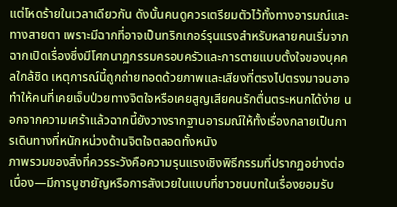แต่โหดร้ายในเวลาเดียวกัน ดังนั้นคนดูควรเตรียมตัวไว้ทั้งทางอารมณ์และทางสายตา เพราะมีฉากที่อาจเป็นทริกเกอร์รุนแรงสำหรับหลายคนเริ่มจากฉากเปิดเรื่องซึ่งมีโศกนาฏกรรมครอบครัวและการตายแบบตั้งใจของบุคคลใกล้ชิด เหตุการณ์นี้ถูกถ่ายทอดด้วยภาพและเสียงที่ตรงไปตรงมาจนอาจทำให้คนที่เคยเจ็บป่วยทางจิตใจหรือเคยสูญเสียคนรักตื่นตระหนกได้ง่าย นอกจากความเศร้าแล้วฉากนี้ยังวางรากฐานอารมณ์ให้ทั้งเรื่องกลายเป็นการเดินทางที่หนักหน่วงด้านจิตใจตลอดทั้งหนัง
ภาพรวมของสิ่งที่ควรระวังคือความรุนแรงเชิงพิธีกรรมที่ปรากฏอย่างต่อเนื่อง—มีการบูชายัญหรือการสังเวยในแบบที่ชาวชนบทในเรื่องยอมรับ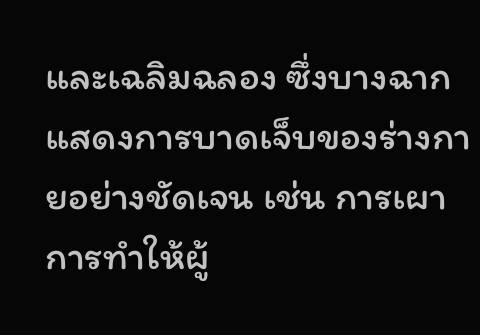และเฉลิมฉลอง ซึ่งบางฉากแสดงการบาดเจ็บของร่างกายอย่างชัดเจน เช่น การเผา การทำให้ผู้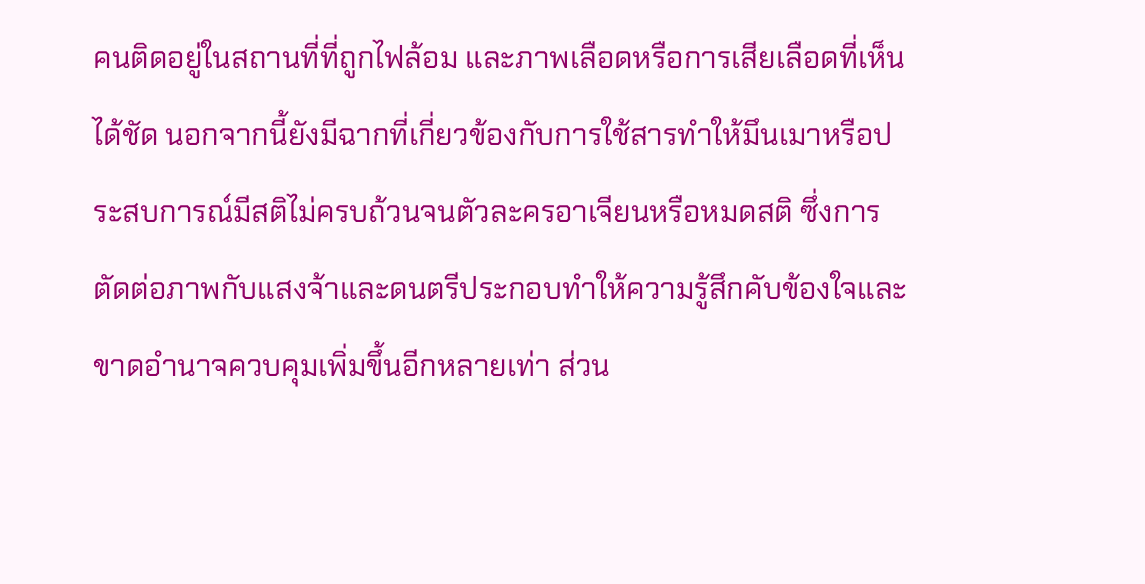คนติดอยู่ในสถานที่ที่ถูกไฟล้อม และภาพเลือดหรือการเสียเลือดที่เห็นได้ชัด นอกจากนี้ยังมีฉากที่เกี่ยวข้องกับการใช้สารทำให้มึนเมาหรือประสบการณ์มีสติไม่ครบถ้วนจนตัวละครอาเจียนหรือหมดสติ ซึ่งการตัดต่อภาพกับแสงจ้าและดนตรีประกอบทำให้ความรู้สึกคับข้องใจและขาดอำนาจควบคุมเพิ่มขึ้นอีกหลายเท่า ส่วน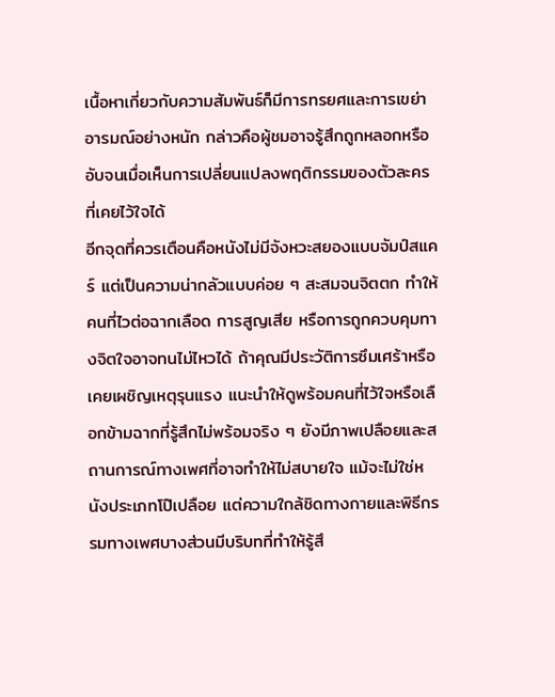เนื้อหาเกี่ยวกับความสัมพันธ์ก็มีการทรยศและการเขย่าอารมณ์อย่างหนัก กล่าวคือผู้ชมอาจรู้สึกถูกหลอกหรืออับจนเมื่อเห็นการเปลี่ยนแปลงพฤติกรรมของตัวละครที่เคยไว้ใจได้
อีกจุดที่ควรเตือนคือหนังไม่มีจังหวะสยองแบบจัมป์สแคร์ แต่เป็นความน่ากลัวแบบค่อย ๆ สะสมจนจิตตก ทำให้คนที่ไวต่อฉากเลือด การสูญเสีย หรือการถูกควบคุมทางจิตใจอาจทนไม่ไหวได้ ถ้าคุณมีประวัติการซึมเศร้าหรือเคยเผชิญเหตุรุนแรง แนะนำให้ดูพร้อมคนที่ไว้ใจหรือเลือกข้ามฉากที่รู้สึกไม่พร้อมจริง ๆ ยังมีภาพเปลือยและสถานการณ์ทางเพศที่อาจทำให้ไม่สบายใจ แม้จะไม่ใช่หนังประเภทโป๊เปลือย แต่ความใกล้ชิดทางกายและพิธีกรรมทางเพศบางส่วนมีบริบทที่ทำให้รู้สึ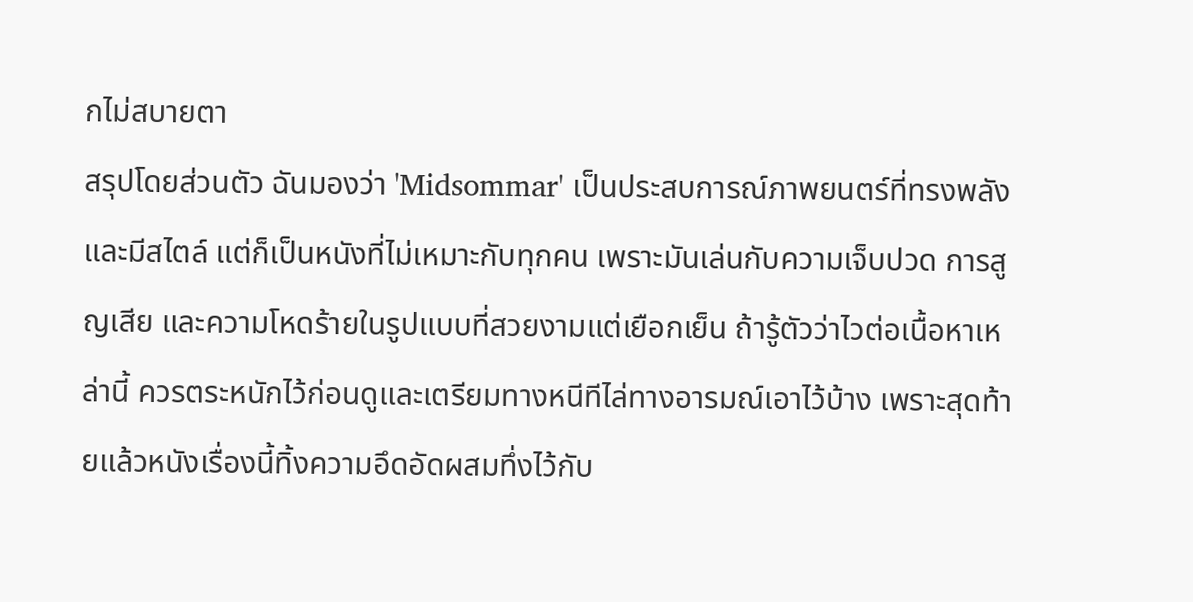กไม่สบายตา
สรุปโดยส่วนตัว ฉันมองว่า 'Midsommar' เป็นประสบการณ์ภาพยนตร์ที่ทรงพลังและมีสไตล์ แต่ก็เป็นหนังที่ไม่เหมาะกับทุกคน เพราะมันเล่นกับความเจ็บปวด การสูญเสีย และความโหดร้ายในรูปแบบที่สวยงามแต่เยือกเย็น ถ้ารู้ตัวว่าไวต่อเนื้อหาเหล่านี้ ควรตระหนักไว้ก่อนดูและเตรียมทางหนีทีไล่ทางอารมณ์เอาไว้บ้าง เพราะสุดท้ายแล้วหนังเรื่องนี้ทิ้งความอึดอัดผสมทึ่งไว้กับ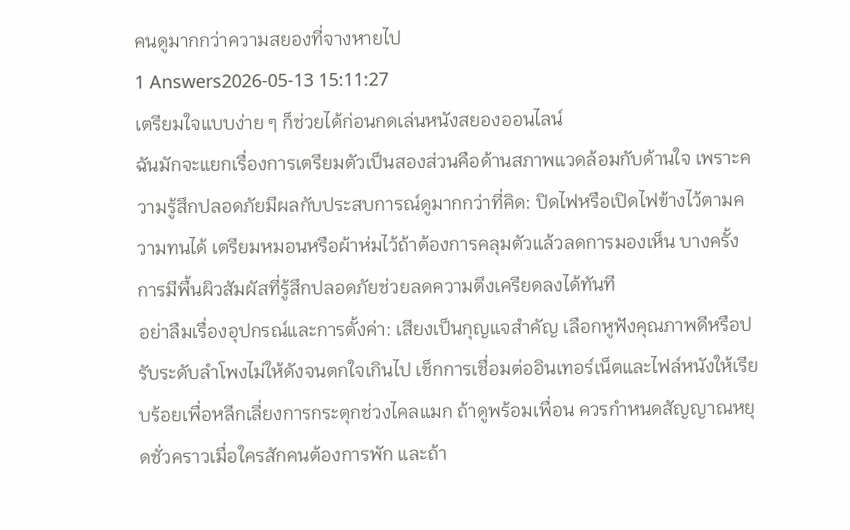คนดูมากกว่าความสยองที่จางหายไป
1 Answers2026-05-13 15:11:27
เตรียมใจแบบง่าย ๆ ก็ช่วยได้ก่อนกดเล่นหนังสยองออนไลน์
ฉันมักจะแยกเรื่องการเตรียมตัวเป็นสองส่วนคือด้านสภาพแวดล้อมกับด้านใจ เพราะความรู้สึกปลอดภัยมีผลกับประสบการณ์ดูมากกว่าที่คิด: ปิดไฟหรือเปิดไฟข้างไว้ตามความทนได้ เตรียมหมอนหรือผ้าห่มไว้ถ้าต้องการคลุมตัวแล้วลดการมองเห็น บางครั้งการมีพื้นผิวสัมผัสที่รู้สึกปลอดภัยช่วยลดความตึงเครียดลงได้ทันที
อย่าลืมเรื่องอุปกรณ์และการตั้งค่า: เสียงเป็นกุญแจสำคัญ เลือกหูฟังคุณภาพดีหรือปรับระดับลำโพงไม่ให้ดังจนตกใจเกินไป เช็กการเชื่อมต่ออินเทอร์เน็ตและไฟล์หนังให้เรียบร้อยเพื่อหลีกเลี่ยงการกระตุกช่วงไคลแมก ถ้าดูพร้อมเพื่อน ควรกำหนดสัญญาณหยุดชั่วคราวเมื่อใครสักคนต้องการพัก และถ้า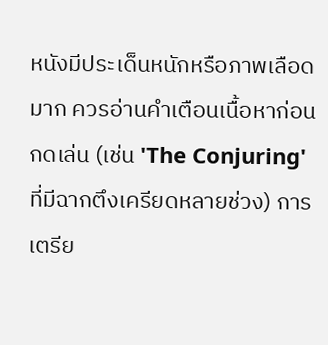หนังมีประเด็นหนักหรือภาพเลือดมาก ควรอ่านคำเตือนเนื้อหาก่อนกดเล่น (เช่น 'The Conjuring' ที่มีฉากตึงเครียดหลายช่วง) การเตรีย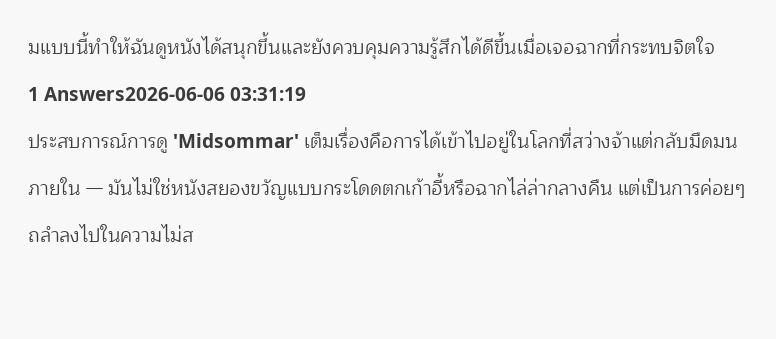มแบบนี้ทำให้ฉันดูหนังได้สนุกขึ้นและยังควบคุมความรู้สึกได้ดีขึ้นเมื่อเจอฉากที่กระทบจิตใจ
1 Answers2026-06-06 03:31:19
ประสบการณ์การดู 'Midsommar' เต็มเรื่องคือการได้เข้าไปอยู่ในโลกที่สว่างจ้าแต่กลับมืดมนภายใน — มันไม่ใช่หนังสยองขวัญแบบกระโดดตกเก้าอี้หรือฉากไล่ล่ากลางคืน แต่เป็นการค่อยๆ ถลำลงไปในความไม่ส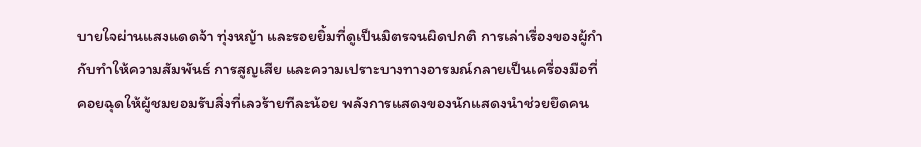บายใจผ่านแสงแดดจ้า ทุ่งหญ้า และรอยยิ้มที่ดูเป็นมิตรจนผิดปกติ การเล่าเรื่องของผู้กำกับทำให้ความสัมพันธ์ การสูญเสีย และความเปราะบางทางอารมณ์กลายเป็นเครื่องมือที่คอยฉุดให้ผู้ชมยอมรับสิ่งที่เลวร้ายทีละน้อย พลังการแสดงของนักแสดงนำช่วยยึดคน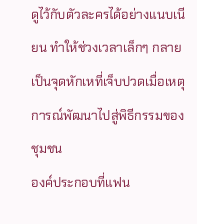ดูไว้กับตัวละครได้อย่างแนบเนียน ทำให้ช่วงเวลาเล็กๆ กลายเป็นจุดหักเหที่เจ็บปวดเมื่อเหตุการณ์พัฒนาไปสู่พิธีกรรมของชุมชน
องค์ประกอบที่แฟน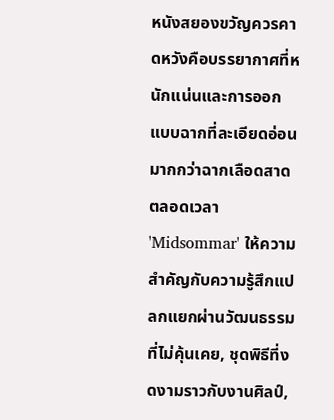หนังสยองขวัญควรคาดหวังคือบรรยากาศที่หนักแน่นและการออกแบบฉากที่ละเอียดอ่อนมากกว่าฉากเลือดสาดตลอดเวลา 'Midsommar' ให้ความสำคัญกับความรู้สึกแปลกแยกผ่านวัฒนธรรมที่ไม่คุ้นเคย, ชุดพิธีที่งดงามราวกับงานศิลป์,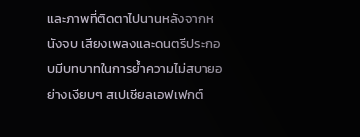และภาพที่ติดตาไปนานหลังจากหนังจบ เสียงเพลงและดนตรีประกอบมีบทบาทในการย้ำความไม่สบายอย่างเงียบๆ สเปเชียลเอฟเฟกต์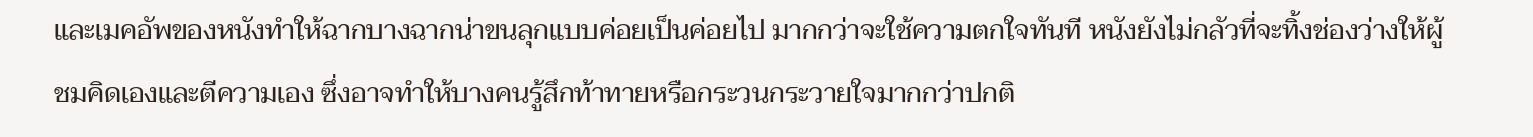และเมคอัพของหนังทำให้ฉากบางฉากน่าขนลุกแบบค่อยเป็นค่อยไป มากกว่าจะใช้ความตกใจทันที หนังยังไม่กลัวที่จะทิ้งช่องว่างให้ผู้ชมคิดเองและตีความเอง ซึ่งอาจทำให้บางคนรู้สึกท้าทายหรือกระวนกระวายใจมากกว่าปกติ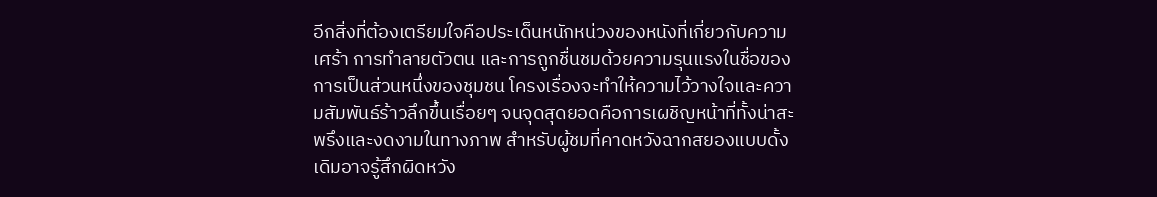อีกสิ่งที่ต้องเตรียมใจคือประเด็นหนักหน่วงของหนังที่เกี่ยวกับความเศร้า การทำลายตัวตน และการถูกชื่นชมด้วยความรุนแรงในชื่อของการเป็นส่วนหนึ่งของชุมชน โครงเรื่องจะทำให้ความไว้วางใจและความสัมพันธ์ร้าวลึกขึ้นเรื่อยๆ จนจุดสุดยอดคือการเผชิญหน้าที่ทั้งน่าสะพรึงและงดงามในทางภาพ สำหรับผู้ชมที่คาดหวังฉากสยองแบบดั้งเดิมอาจรู้สึกผิดหวัง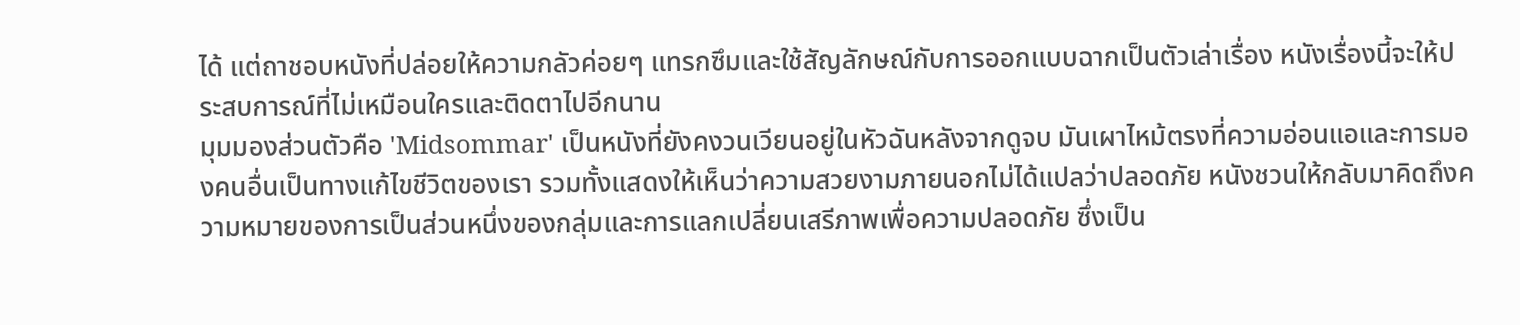ได้ แต่ถาชอบหนังที่ปล่อยให้ความกลัวค่อยๆ แทรกซึมและใช้สัญลักษณ์กับการออกแบบฉากเป็นตัวเล่าเรื่อง หนังเรื่องนี้จะให้ประสบการณ์ที่ไม่เหมือนใครและติดตาไปอีกนาน
มุมมองส่วนตัวคือ 'Midsommar' เป็นหนังที่ยังคงวนเวียนอยู่ในหัวฉันหลังจากดูจบ มันเผาไหม้ตรงที่ความอ่อนแอและการมองคนอื่นเป็นทางแก้ไขชีวิตของเรา รวมทั้งแสดงให้เห็นว่าความสวยงามภายนอกไม่ได้แปลว่าปลอดภัย หนังชวนให้กลับมาคิดถึงความหมายของการเป็นส่วนหนึ่งของกลุ่มและการแลกเปลี่ยนเสรีภาพเพื่อความปลอดภัย ซึ่งเป็น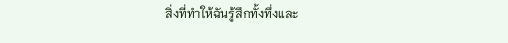สิ่งที่ทำให้ฉันรู้สึกทั้งทึ่งและ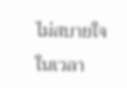ไม่สบายใจในเวลา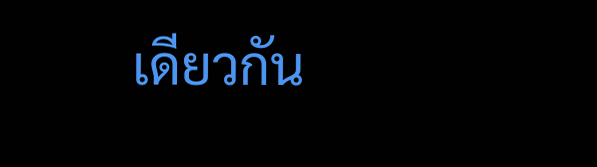เดียวกัน